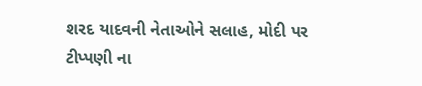શરદ યાદવની નેતાઓને સલાહ, મોદી પર ટીપ્પણી ના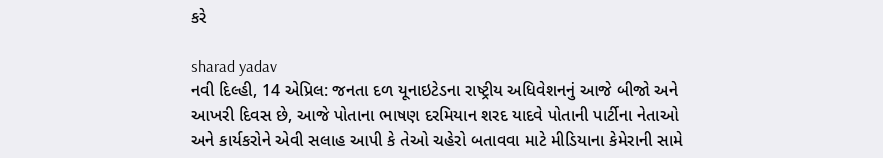કરે

sharad yadav
નવી દિલ્હી, 14 એપ્રિલ: જનતા દળ યૂનાઇટેડના રાષ્ટ્રીય અધિવેશનનું આજે બીજો અને આખરી દિવસ છે, આજે પોતાના ભાષણ દરમિયાન શરદ યાદવે પોતાની પાર્ટીના નેતાઓ અને કાર્યકરોને એવી સલાહ આપી કે તેઓ ચહેરો બતાવવા માટે મીડિયાના કેમેરાની સામે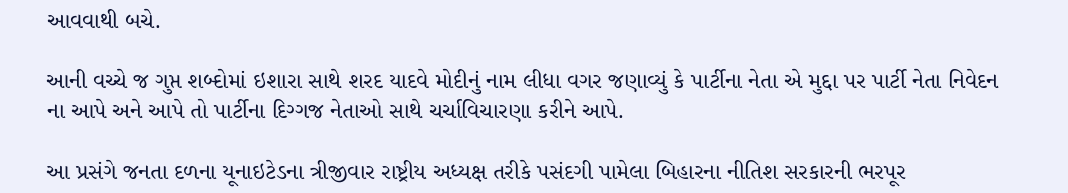આવવાથી બચે.

આની વચ્ચે જ ગુપ્ત શબ્દોમાં ઇશારા સાથે શરદ યાદવે મોદીનું નામ લીધા વગર જણાવ્યું કે પાર્ટીના નેતા એ મુદ્દા પર પાર્ટી નેતા નિવેદન ના આપે અને આપે તો પાર્ટીના દિગ્ગજ નેતાઓ સાથે ચર્ચાવિચારણા કરીને આપે.

આ પ્રસંગે જનતા દળના યૂનાઇટેડના ત્રીજીવાર રાષ્ટ્રીય અધ્યક્ષ તરીકે પસંદગી પામેલા બિહારના નીતિશ સરકારની ભરપૂર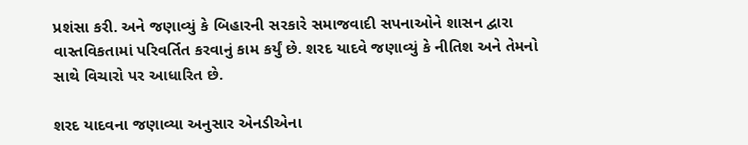પ્રશંસા કરી. અને જણાવ્યું કે બિહારની સરકારે સમાજવાદી સપનાઓને શાસન દ્વારા વાસ્તવિકતામાં પરિવર્તિત કરવાનું કામ કર્યું છે. શરદ યાદવે જણાવ્યું કે નીતિશ અને તેમનો સાથે વિચારો પર આધારિત છે.

શરદ યાદવના જણાવ્યા અનુસાર એનડીએના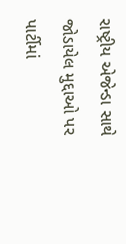રાષ્ટ્રીય એજેન્ડા સાથે જોડાયેલ મુદ્દાઓ પર પાર્ટીમાં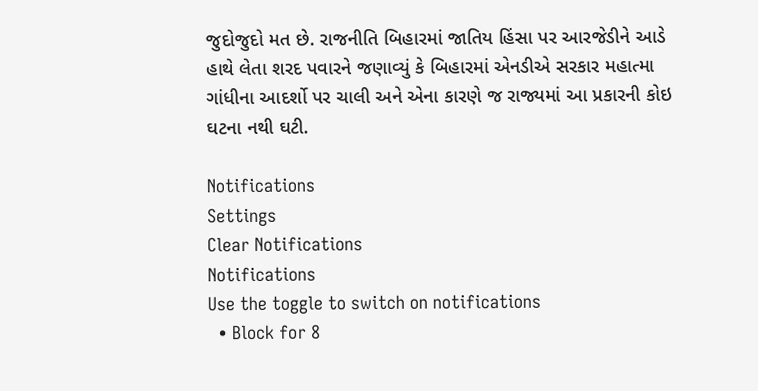જુદોજુદો મત છે. રાજનીતિ બિહારમાં જાતિય હિંસા પર આરજેડીને આડે હાથે લેતા શરદ પવારને જણાવ્યું કે બિહારમાં એનડીએ સરકાર મહાત્મા ગાંધીના આદર્શો પર ચાલી અને એના કારણે જ રાજ્યમાં આ પ્રકારની કોઇ ઘટના નથી ઘટી.

Notifications
Settings
Clear Notifications
Notifications
Use the toggle to switch on notifications
  • Block for 8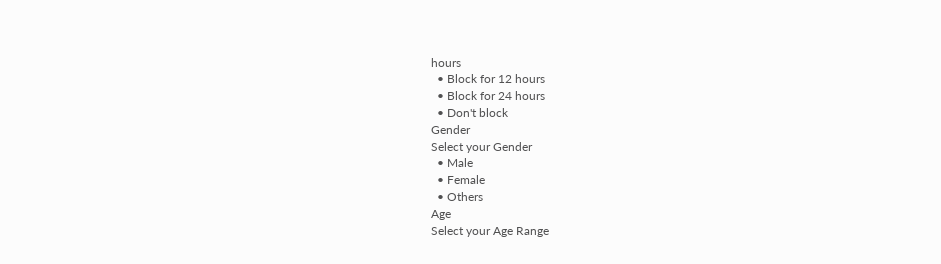hours
  • Block for 12 hours
  • Block for 24 hours
  • Don't block
Gender
Select your Gender
  • Male
  • Female
  • Others
Age
Select your Age Range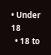• Under 18
  • 18 to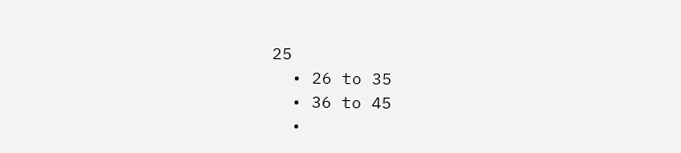25
  • 26 to 35
  • 36 to 45
  •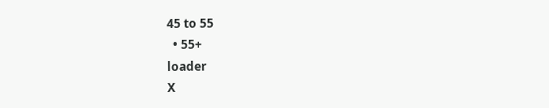45 to 55
  • 55+
loader
X